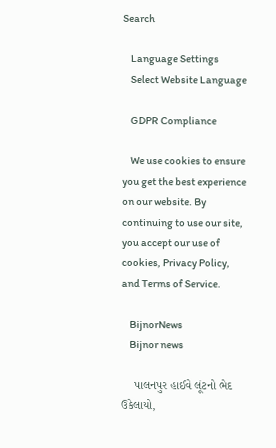Search

    Language Settings
    Select Website Language

    GDPR Compliance

    We use cookies to ensure you get the best experience on our website. By continuing to use our site, you accept our use of cookies, Privacy Policy, and Terms of Service.

    BijnorNews
    Bijnor news

    પાલનપુર હાઈવે લૂંટનો ભેદ ઉકેલાયો,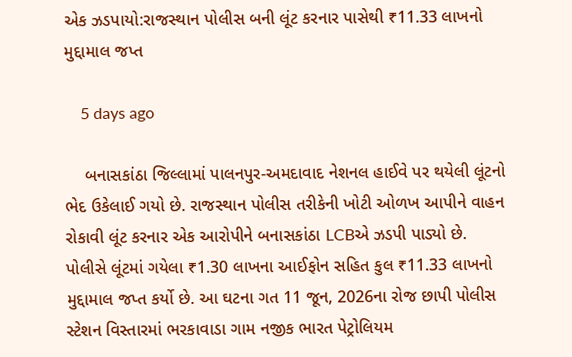એક ઝડપાયો:રાજસ્થાન પોલીસ બની લૂંટ કરનાર પાસેથી ₹11.33 લાખનો મુદ્દામાલ જપ્ત

    5 days ago

    બનાસકાંઠા જિલ્લામાં પાલનપુર-અમદાવાદ નેશનલ હાઈવે પર થયેલી લૂંટનો ભેદ ઉકેલાઈ ગયો છે. રાજસ્થાન પોલીસ તરીકેની ખોટી ઓળખ આપીને વાહન રોકાવી લૂંટ કરનાર એક આરોપીને બનાસકાંઠા LCBએ ઝડપી પાડ્યો છે. પોલીસે લૂંટમાં ગયેલા ₹1.30 લાખના આઈફોન સહિત કુલ ₹11.33 લાખનો મુદ્દામાલ જપ્ત કર્યો છે. આ ઘટના ગત 11 જૂન, 2026ના રોજ છાપી પોલીસ સ્ટેશન વિસ્તારમાં ભરકાવાડા ગામ નજીક ભારત પેટ્રોલિયમ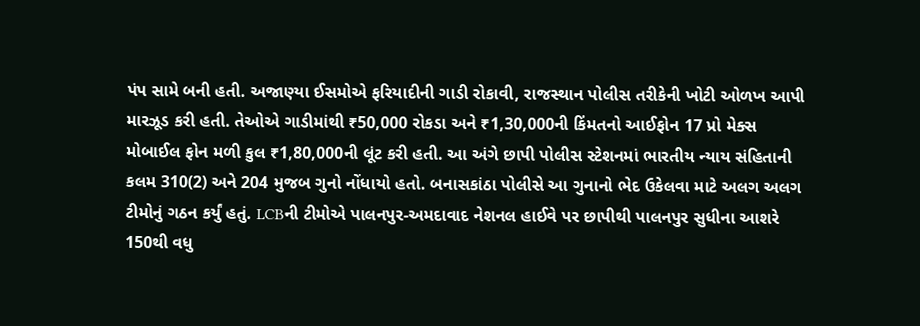પંપ સામે બની હતી. અજાણ્યા ઈસમોએ ફરિયાદીની ગાડી રોકાવી, રાજસ્થાન પોલીસ તરીકેની ખોટી ઓળખ આપી મારઝૂડ કરી હતી. તેઓએ ગાડીમાંથી ₹50,000 રોકડા અને ₹1,30,000ની કિંમતનો આઈફોન 17 પ્રો મેક્સ મોબાઈલ ફોન મળી કુલ ₹1,80,000ની લૂંટ કરી હતી. આ અંગે છાપી પોલીસ સ્ટેશનમાં ભારતીય ન્યાય સંહિતાની કલમ 310(2) અને 204 મુજબ ગુનો નોંધાયો હતો. બનાસકાંઠા પોલીસે આ ગુનાનો ભેદ ઉકેલવા માટે અલગ અલગ ટીમોનું ગઠન કર્યું હતું. LCBની ટીમોએ પાલનપુર-અમદાવાદ નેશનલ હાઈવે પર છાપીથી પાલનપુર સુધીના આશરે 150થી વધુ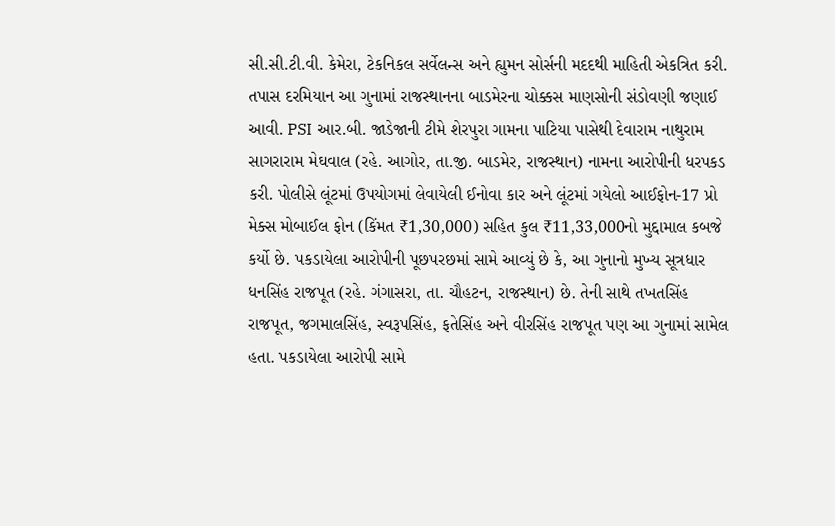સી.સી.ટી.વી. કેમેરા, ટેકનિકલ સર્વેલન્સ અને હ્યુમન સોર્સની મદદથી માહિતી એકત્રિત કરી. તપાસ દરમિયાન આ ગુનામાં રાજસ્થાનના બાડમેરના ચોક્કસ માણસોની સંડોવણી જણાઈ આવી. PSI આર.બી. જાડેજાની ટીમે શેરપુરા ગામના પાટિયા પાસેથી દેવારામ નાથુરામ સાગરારામ મેઘવાલ (રહે. આગોર, તા.જી. બાડમેર, રાજસ્થાન) નામના આરોપીની ધરપકડ કરી. પોલીસે લૂંટમાં ઉપયોગમાં લેવાયેલી ઈનોવા કાર અને લૂંટમાં ગયેલો આઈફોન-17 પ્રો મેક્સ મોબાઈલ ફોન (કિંમત ₹1,30,000) સહિત કુલ ₹11,33,000નો મુદ્દામાલ કબજે કર્યો છે. પકડાયેલા આરોપીની પૂછપરછમાં સામે આવ્યું છે કે, આ ગુનાનો મુખ્ય સૂત્રધાર ધનસિંહ રાજપૂત (રહે. ગંગાસરા, તા. ચૌહટન, રાજસ્થાન) છે. તેની સાથે તખતસિંહ રાજપૂત, જગમાલસિંહ, સ્વરૂપસિંહ, ફતેસિંહ અને વીરસિંહ રાજપૂત પણ આ ગુનામાં સામેલ હતા. પકડાયેલા આરોપી સામે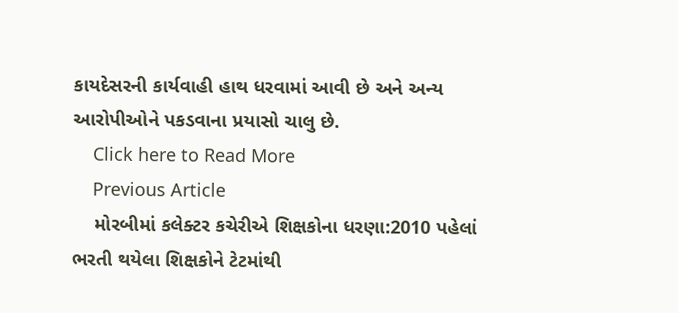કાયદેસરની કાર્યવાહી હાથ ધરવામાં આવી છે અને અન્ય આરોપીઓને પકડવાના પ્રયાસો ચાલુ છે.
    Click here to Read More
    Previous Article
    મોરબીમાં કલેક્ટર કચેરીએ શિક્ષકોના ધરણા:2010 પહેલાં ભરતી થયેલા શિક્ષકોને ટેટમાંથી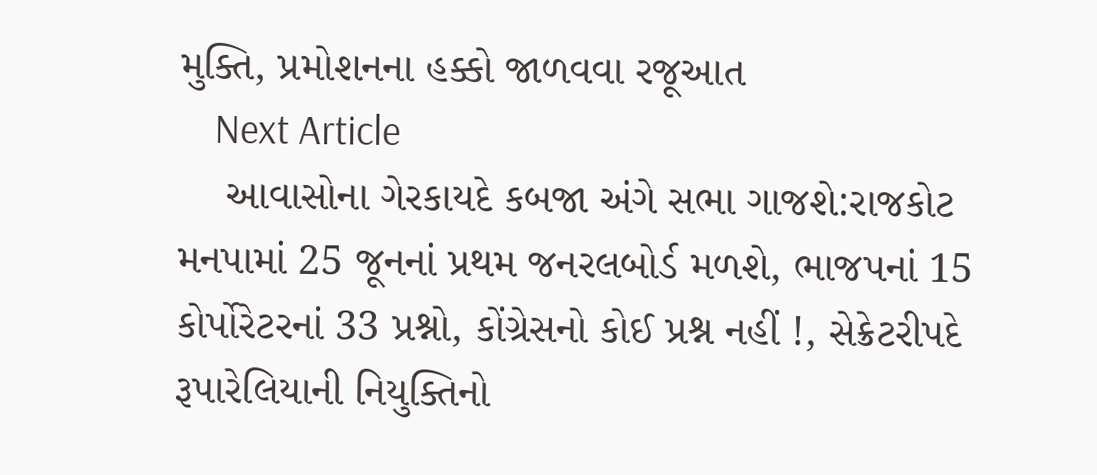મુક્તિ, પ્રમોશનના હક્કો જાળવવા રજૂઆત
    Next Article
    આવાસોના ગેરકાયદે કબજા અંગે સભા ગાજશે:રાજકોટ મનપામાં 25 જૂનનાં પ્રથમ જનરલબોર્ડ મળશે, ભાજપનાં 15 કોર્પોરેટરનાં 33 પ્રશ્નો, કોંગ્રેસનો કોઈ પ્રશ્ન નહીં !, સેક્રેટરીપદે રૂપારેલિયાની નિયુક્તિનો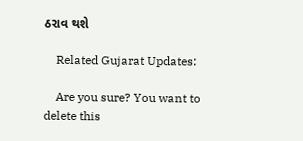ઠરાવ થશે

    Related Gujarat Updates:

    Are you sure? You want to delete this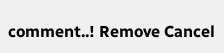comment..! Remove Cancel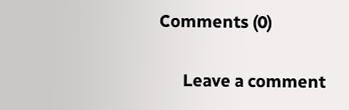Comments (0)

      Leave a comment